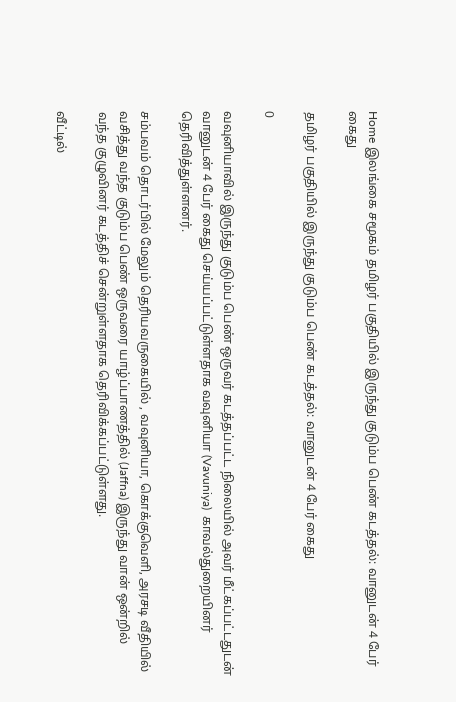Home இலங்கை சமூகம் தமிழர் பகுதியில் இருந்து குடும்ப பெண் கடத்தல்: வானுடன் 4 பேர் கைது

தமிழர் பகுதியில் இருந்து குடும்ப பெண் கடத்தல்: வானுடன் 4 பேர் கைது

0

வவுனியாவில் இருந்து குடும்ப பெண் ஒருவர் கடத்தப்பட்ட நிலையில் அவர் மீட்கப்பட்டதுடன் வானுடன் 4 பேர் கைது செய்யப்பட்டுள்ளதாக வவுனியா (Vavuniya)  காவல்துறையினர் தெரிவித்துள்ளனர்.

சம்பவம் தொடர்பில் மேலும் தெரியவருகையில் , வவுனியா, கொக்குவெளி, அரசடி வீதியில் வசித்து வந்த குடும்ப பெண் ஒருவரை யாழ்ப்பாணத்தில் (Jaffna) இருந்து வான் ஒன்றில் வந்த குழுவினர் கடத்திச் சென்றுள்ளதாக தெரிவிக்கப்பட்டுள்ளது.

வீட்டில்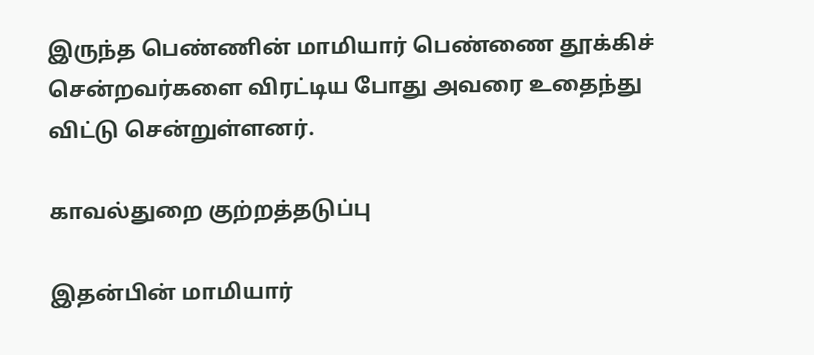இருந்த பெண்ணின் மாமியார் பெண்ணை தூக்கிச் சென்றவர்களை விரட்டிய போது அவரை உதைந்து விட்டு சென்றுள்ளனர்.

காவல்துறை குற்றத்தடுப்பு

இதன்பின் மாமியார்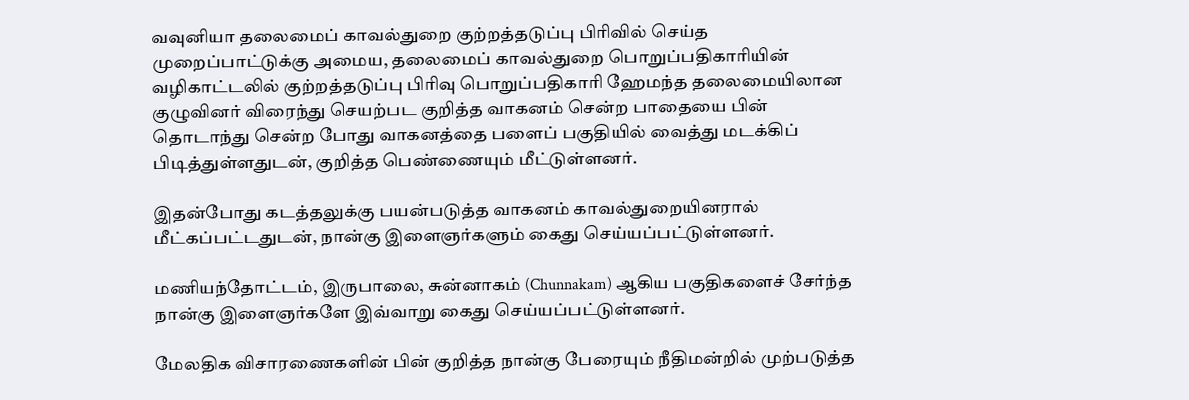வவுனியா தலைமைப் காவல்துறை குற்றத்தடுப்பு பிரிவில் செய்த முறைப்பாட்டுக்கு அமைய, தலைமைப் காவல்துறை பொறுப்பதிகாரியின் வழிகாட்டலில் குற்றத்தடுப்பு பிரிவு பொறுப்பதிகாரி ஹேமந்த தலைமையிலான குழுவினர் விரைந்து செயற்பட குறித்த வாகனம் சென்ற பாதையை பின் தொடாந்து சென்ற போது வாகனத்தை பளைப் பகுதியில் வைத்து மடக்கிப் பிடித்துள்ளதுடன், குறித்த பெண்ணையும் மீட்டுள்ளனர்.

இதன்போது கடத்தலுக்கு பயன்படுத்த வாகனம் காவல்துறையினரால் மீட்கப்பட்டதுடன், நான்கு இளைஞர்களும் கைது செய்யப்பட்டுள்ளனர்.

மணியந்தோட்டம், இருபாலை, சுன்னாகம் (Chunnakam) ஆகிய பகுதிகளைச் சேர்ந்த நான்கு இளைஞர்களே இவ்வாறு கைது செய்யப்பட்டுள்ளனர்.

மேலதிக விசாரணைகளின் பின் குறித்த நான்கு பேரையும் நீதிமன்றில் முற்படுத்த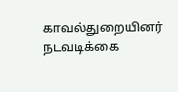காவல்துறையினர் நடவடிக்கை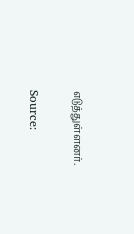எடுத்துள்ளனர்.

Source: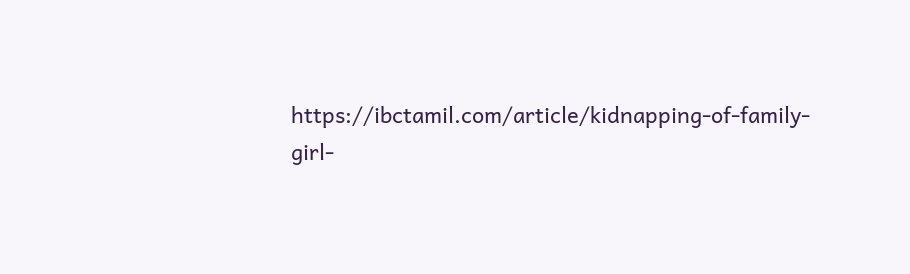https://ibctamil.com/article/kidnapping-of-family-girl-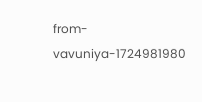from-vavuniya-1724981980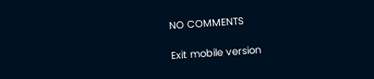NO COMMENTS

Exit mobile version